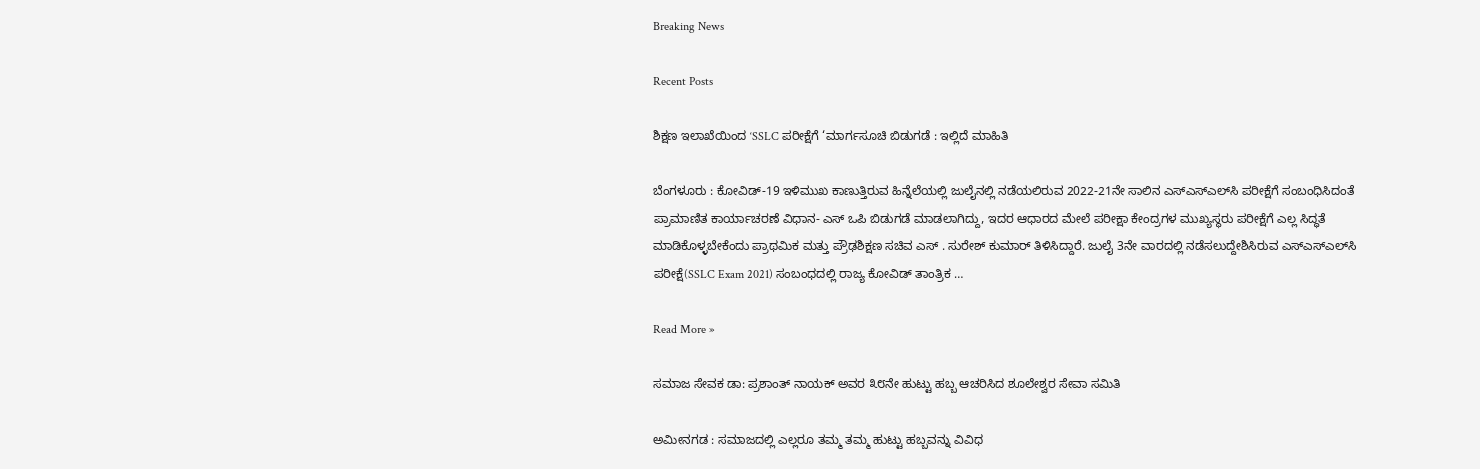Breaking News

Recent Posts

ಶಿಕ್ಷಣ ಇಲಾಖೆಯಿಂದ ‘SSLC ಪರೀಕ್ಷೆಗೆ ‘ಮಾರ್ಗಸೂಚಿ ಬಿಡುಗಡೆ : ಇಲ್ಲಿದೆ ಮಾಹಿತಿ

ಬೆಂಗಳೂರು : ಕೋವಿಡ್-19 ಇಳಿಮುಖ ಕಾಣುತ್ತಿರುವ ಹಿನ್ನೆಲೆಯಲ್ಲಿ ಜುಲೈನಲ್ಲಿ ನಡೆಯಲಿರುವ 2022-21ನೇ ಸಾಲಿನ ಎಸ್‌ಎಸ್‌ಎಲ್‌ಸಿ ಪರೀಕ್ಷೆಗೆ ಸಂಬಂಧಿಸಿದಂತೆ ಪ್ರಾಮಾಣಿತ ಕಾರ್ಯಾಚರಣೆ ವಿಧಾನ- ಎಸ್ ಒಪಿ ಬಿಡುಗಡೆ ಮಾಡಲಾಗಿದ್ದು, ಇದರ ಆಧಾರದ ಮೇಲೆ ಪರೀಕ್ಷಾ ಕೇಂದ್ರಗಳ ಮುಖ್ಯಸ್ಥರು ಪರೀಕ್ಷೆಗೆ ಎಲ್ಲ ಸಿದ್ಧತೆ ಮಾಡಿಕೊಳ್ಳಬೇಕೆಂದು ಪ್ರಾಥಮಿಕ ಮತ್ತು ಪ್ರೌಢಶಿಕ್ಷಣ ಸಚಿವ ಎಸ್ . ಸುರೇಶ್ ಕುಮಾರ್ ತಿಳಿಸಿದ್ದಾರೆ. ಜುಲೈ 3ನೇ ವಾರದಲ್ಲಿ ನಡೆಸಲುದ್ದೇಶಿಸಿರುವ ಎಸ್‌ಎಸ್‌ಎಲ್‌ಸಿ ಪರೀಕ್ಷೆ(SSLC Exam 2021) ಸಂಬಂಧದಲ್ಲಿ ರಾಜ್ಯ ಕೋವಿಡ್ ತಾಂತ್ರಿಕ …

Read More »

ಸಮಾಜ ಸೇವಕ ಡಾ: ಪ್ರಶಾಂತ್ ನಾಯಕ್ ಅವರ ೩೮ನೇ ಹುಟ್ಟು ಹಬ್ಬ ಆಚರಿಸಿದ ಶೂಲೇಶ್ವರ ಸೇವಾ ಸಮಿತಿ

ಅಮೀನಗಡ : ಸಮಾಜದಲ್ಲಿ ಎಲ್ಲರೂ ತಮ್ಮ ತಮ್ಮ ಹುಟ್ಟು ಹಬ್ಬವನ್ನು ವಿವಿಧ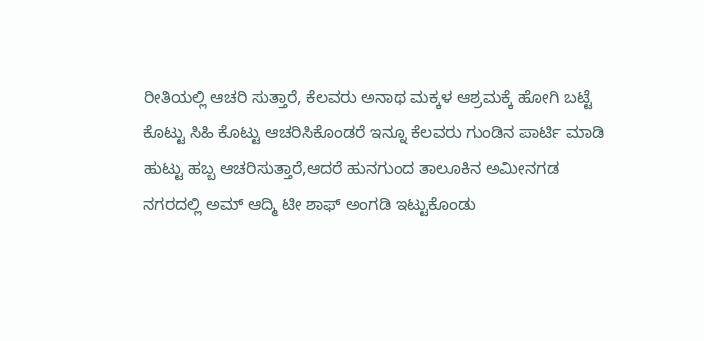ರೀತಿಯಲ್ಲಿ ಆಚರಿ ಸುತ್ತಾರೆ, ಕೆಲವರು ಅನಾಥ ಮಕ್ಕಳ ಆಶ್ರಮಕ್ಕೆ ಹೋಗಿ ಬಟ್ಟೆ ಕೊಟ್ಟು ಸಿಹಿ ಕೊಟ್ಟು ಆಚರಿಸಿಕೊಂಡರೆ ಇನ್ನೂ ಕೆಲವರು ಗುಂಡಿನ ಪಾರ್ಟಿ ಮಾಡಿ ಹುಟ್ಟು ಹಬ್ಬ ಆಚರಿಸುತ್ತಾರೆ,ಆದರೆ ಹುನಗುಂದ ತಾಲೂಕಿನ ಅಮೀನಗಡ ನಗರದಲ್ಲಿ ಅಮ್ ಆದ್ಮಿ ಟೀ ಶಾಫ್ ಅಂಗಡಿ ಇಟ್ಟುಕೊಂಡು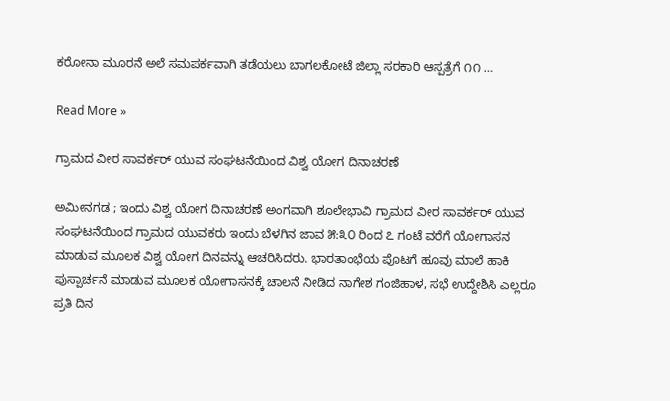ಕರೋನಾ ಮೂರನೆ ಅಲೆ ಸಮಪರ್ಕವಾಗಿ ತಡೆಯಲು ಬಾಗಲಕೋಟೆ ಜಿಲ್ಲಾ ಸರಕಾರಿ ಆಸ್ಪತ್ರೆಗೆ ೧೧ …

Read More »

ಗ್ರಾಮದ ವೀರ ಸಾವರ್ಕರ್ ಯುವ ಸಂಘಟನೆಯಿಂದ ವಿಶ್ವ ಯೋಗ ದಿನಾಚರಣೆ

ಅಮೀನಗಡ ; ಇಂದು ವಿಶ್ವ ಯೋಗ ದಿನಾಚರಣೆ ಅಂಗವಾಗಿ ಶೂಲೇಭಾವಿ ಗ್ರಾಮದ ವೀರ ಸಾವರ್ಕರ್ ಯುವ ಸಂಘಟನೆಯಿಂದ ಗ್ರಾಮದ ಯುವಕರು ಇಂದು ಬೆಳಗಿನ ಜಾವ ೫:೩೦ ರಿಂದ ೭ ಗಂಟೆ ವರೆಗೆ ಯೋಗಾಸನ ಮಾಡುವ ಮೂಲಕ ವಿಶ್ವ ಯೋಗ ದಿನವನ್ನು ಆಚರಿಸಿದರು. ಭಾರತಾಂಭೆಯ ಪೊಟಗೆ ಹೂವು ಮಾಲೆ ಹಾಕಿ ಪುಸ್ಪಾರ್ಚನೆ ಮಾಡುವ ಮೂಲಕ ಯೋಗಾಸನಕ್ಕೆ ಚಾಲನೆ ನೀಡಿದ ನಾಗೇಶ ಗಂಜಿಹಾಳ, ಸಭೆ ಉದ್ದೇಶಿಸಿ ಎಲ್ಲರೂ ಪ್ರತಿ ದಿನ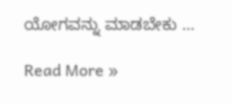ಯೋಗವನ್ನು ಮಾಡಬೇಕು …

Read More »